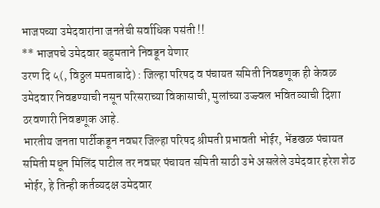भाजपच्या उमेदवारांना जनतेची सर्वाधिक पसंती !!
** भाजपचे उमेदवार बहुमताने निवडून येणार
उरण दि ५(, विठ्ठल ममताबादे) : जिल्हा परिषद व पंचायत समिती निवडणूक ही केवळ उमेदवार निवडण्याची नसून परिसराच्या विकासाची, मुलांच्या उज्ज्वल भवितव्याची दिशा ठरवणारी निवडणूक आहे.
भारतीय जनता पार्टीकडून नवघर जिल्हा परिषद श्रीमती प्रभावती भोईर, भेंडखळ पंचायत समिती मधून मिलिंद पाटील तर नवघर पंचायत समिती साठी उभे असलेले उमेदवार हरेश शेठ भोईर, हे तिन्ही कर्तव्यदक्ष उमेदवार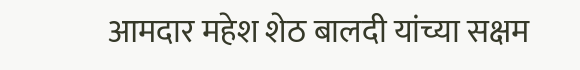आमदार महेश शेठ बालदी यांच्या सक्षम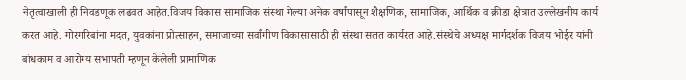नेतृत्वाखाली ही निवडणूक लढवत आहेत.विजय विकास सामाजिक संस्था गेल्या अनेक वर्षांपासून शैक्षणिक, सामाजिक, आर्थिक व क्रीडा क्षेत्रात उल्लेखनीय कार्य करत आहे. गोरगरिबांना मदत, युवकांना प्रोत्साहन, समाजाच्या सर्वांगीण विकासासाठी ही संस्था सतत कार्यरत आहे.संस्थेचे अध्यक्ष मार्गदर्शक विजय भोईर यांनी बांधकाम व आरोग्य सभापती म्हणून केलेली प्रामाणिक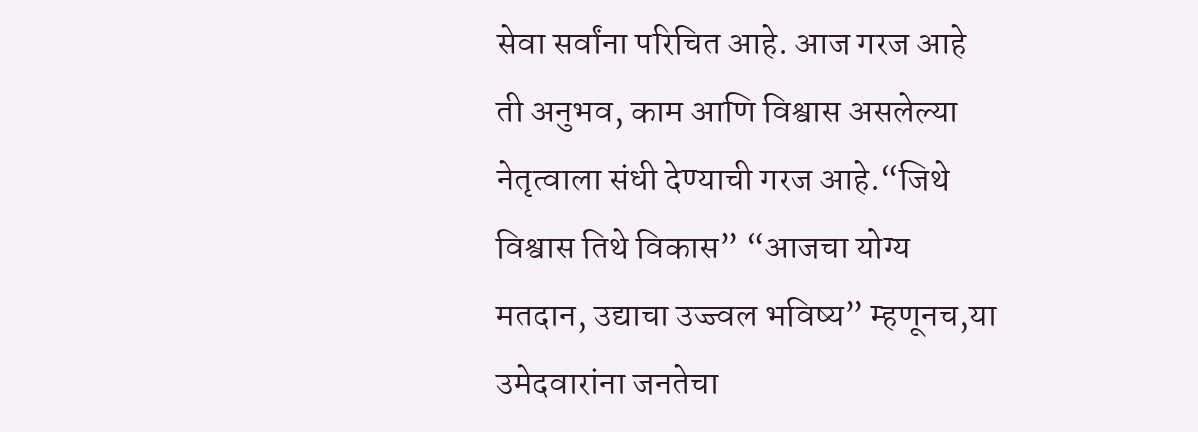सेवा सर्वांना परिचित आहे. आज गरज आहे ती अनुभव, काम आणि विश्वास असलेल्या नेतृत्वाला संधी देण्याची गरज आहे.“जिथे विश्वास तिथे विकास” “आजचा योग्य मतदान, उद्याचा उज्ज्वल भविष्य” म्हणूनच,या उमेदवारांना जनतेचा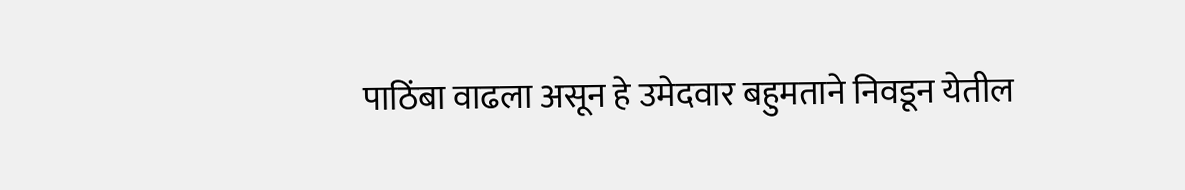पाठिंबा वाढला असून हे उमेदवार बहुमताने निवडून येतील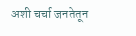अशी चर्चा जनतेतून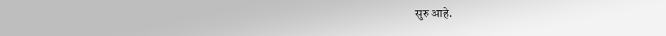सुरु आहे.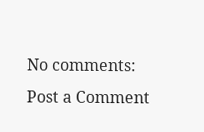No comments:
Post a Comment